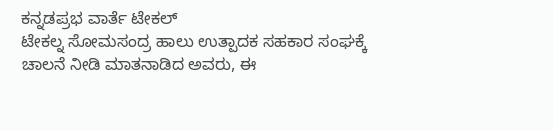ಕನ್ನಡಪ್ರಭ ವಾರ್ತೆ ಟೇಕಲ್
ಟೇಕಲ್ನ ಸೋಮಸಂದ್ರ ಹಾಲು ಉತ್ಪಾದಕ ಸಹಕಾರ ಸಂಘಕ್ಕೆ ಚಾಲನೆ ನೀಡಿ ಮಾತನಾಡಿದ ಅವರು, ಈ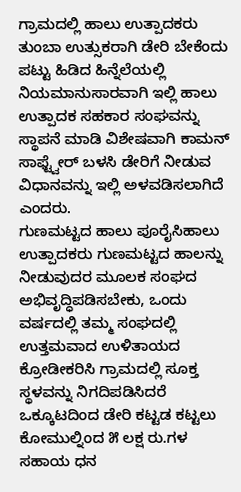ಗ್ರಾಮದಲ್ಲಿ ಹಾಲು ಉತ್ಪಾದಕರು ತುಂಬಾ ಉತ್ಸುಕರಾಗಿ ಡೇರಿ ಬೇಕೆಂದು ಪಟ್ಟು ಹಿಡಿದ ಹಿನ್ನೆಲೆಯಲ್ಲಿ ನಿಯಮಾನುಸಾರವಾಗಿ ಇಲ್ಲಿ ಹಾಲು ಉತ್ಪಾದಕ ಸಹಕಾರ ಸಂಘವನ್ನು ಸ್ಥಾಪನೆ ಮಾಡಿ ವಿಶೇಷವಾಗಿ ಕಾಮನ್ ಸಾಫ್ಟ್ವೇರ್ ಬಳಸಿ ಡೇರಿಗೆ ನೀಡುವ ವಿಧಾನವನ್ನು ಇಲ್ಲಿ ಅಳವಡಿಸಲಾಗಿದೆ ಎಂದರು.
ಗುಣಮಟ್ಟದ ಹಾಲು ಪೂರೈಸಿಹಾಲು ಉತ್ಪಾದಕರು ಗುಣಮಟ್ಟದ ಹಾಲನ್ನು ನೀಡುವುದರ ಮೂಲಕ ಸಂಘದ ಅಭಿವೃದ್ಧಿಪಡಿಸಬೇಕು, ಒಂದು ವರ್ಷದಲ್ಲಿ ತಮ್ಮ ಸಂಘದಲ್ಲಿ ಉತ್ತಮವಾದ ಉಳಿತಾಯದ ಕ್ರೋಡೀಕರಿಸಿ ಗ್ರಾಮದಲ್ಲಿ ಸೂಕ್ತ ಸ್ಥಳವನ್ನು ನಿಗದಿಪಡಿಸಿದರೆ ಒಕ್ಕೂಟದಿಂದ ಡೇರಿ ಕಟ್ಟಡ ಕಟ್ಟಲು ಕೋಮುಲ್ನಿಂದ ೫ ಲಕ್ಷ ರು.ಗಳ ಸಹಾಯ ಧನ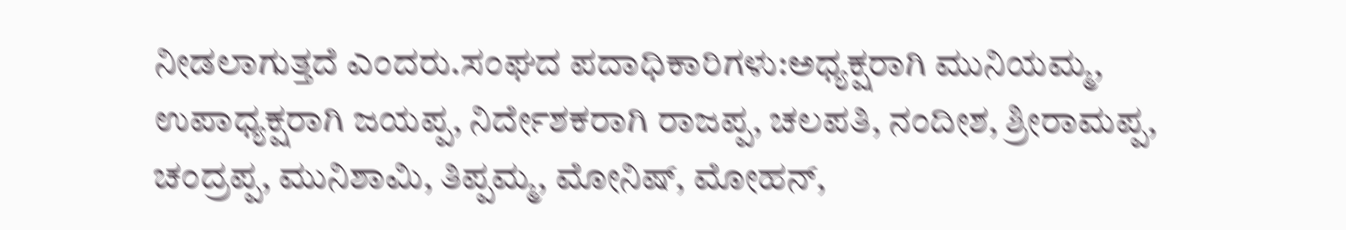ನೀಡಲಾಗುತ್ತದೆ ಎಂದರು.ಸಂಘದ ಪದಾಧಿಕಾರಿಗಳು:ಅಧ್ಯಕ್ಷರಾಗಿ ಮುನಿಯಮ್ಮ, ಉಪಾಧ್ಯಕ್ಷರಾಗಿ ಜಯಪ್ಪ, ನಿರ್ದೇಶಕರಾಗಿ ರಾಜಪ್ಪ, ಚಲಪತಿ, ನಂದೀಶ, ಶ್ರೀರಾಮಪ್ಪ, ಚಂದ್ರಪ್ಪ, ಮುನಿಶಾಮಿ, ತಿಪ್ಪಮ್ಮ, ಮೋನಿಷ್, ಮೋಹನ್,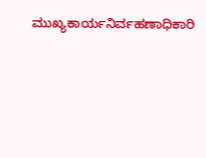ಮುಖ್ಯಕಾರ್ಯನಿರ್ವಹಣಾಧಿಕಾರಿ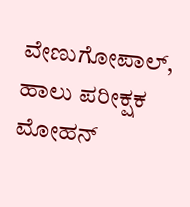ವೇಣುಗೋಪಾಲ್, ಹಾಲು ಪರೀಕ್ಷಕ ಮೋಹನ್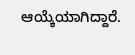ಆಯ್ಕೆಯಾಗಿದ್ದಾರೆ.